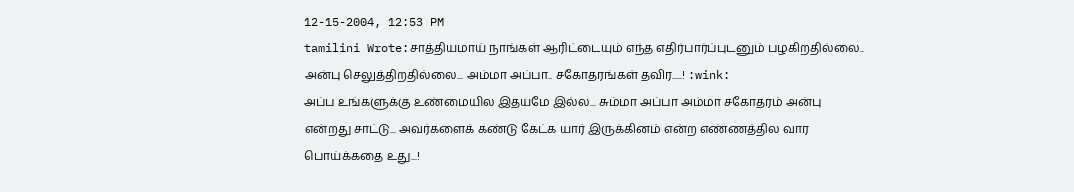12-15-2004, 12:53 PM
tamilini Wrote:சாத்தியமாய் நாங்கள் ஆரிட்டையும் எந்த எதிர்பார்ப்புடனும் பழகிறதில்லை.. அன்பு செலுத்திறதில்லை... அம்மா அப்பா.. சகோதரங்கள் தவிர.....! :wink:
அப்ப உங்களுக்கு உண்மையில இதயமே இல்ல... சும்மா அப்பா அம்மா சகோதரம் அன்பு என்றது சாட்டு... அவர்களைக் கண்டு கேட்க யார் இருக்கினம் என்ற எண்ணத்தில வார பொய்க்கதை உது...!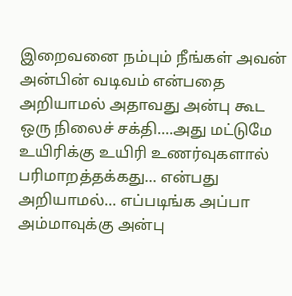இறைவனை நம்பும் நீங்கள் அவன் அன்பின் வடிவம் என்பதை அறியாமல் அதாவது அன்பு கூட ஒரு நிலைச் சக்தி....அது மட்டுமே உயிரிக்கு உயிரி உணர்வுகளால் பரிமாறத்தக்கது... என்பது அறியாமல்... எப்படிங்க அப்பா அம்மாவுக்கு அன்பு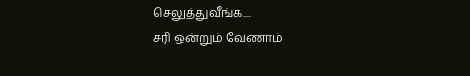செலுத்துவீங்க....
சரி ஒன்றும் வேணாம்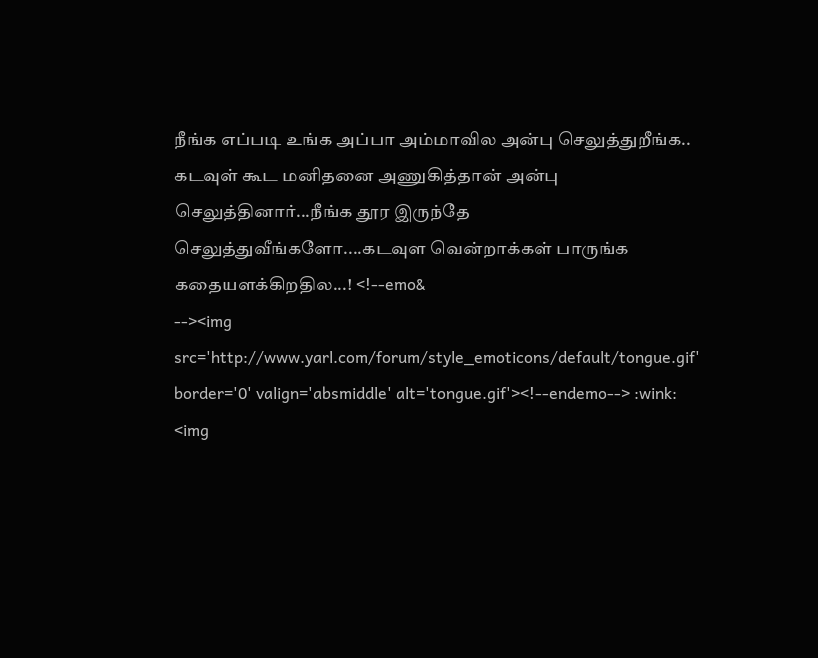நீங்க எப்படி உங்க அப்பா அம்மாவில அன்பு செலுத்துறீங்க.. கடவுள் கூட மனிதனை அணுகித்தான் அன்பு செலுத்தினார்...நீங்க தூர இருந்தே செலுத்துவீங்களோ....கடவுள வென்றாக்கள் பாருங்க கதையளக்கிறதில...! <!--emo&
--><img src='http://www.yarl.com/forum/style_emoticons/default/tongue.gif' border='0' valign='absmiddle' alt='tongue.gif'><!--endemo--> :wink:
<img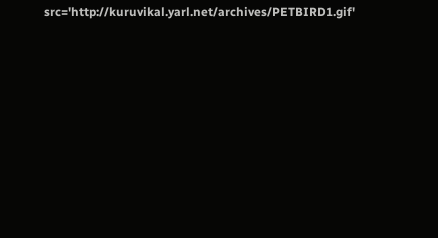src='http://kuruvikal.yarl.net/archives/PETBIRD1.gif'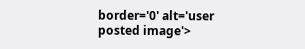border='0' alt='user posted image'>